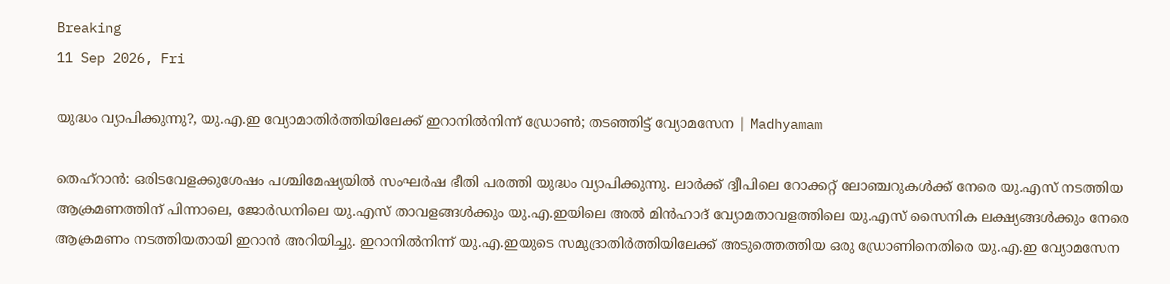Breaking
11 Sep 2026, Fri

യുദ്ധം വ്യാപിക്കുന്നു?, യു.എ.ഇ വ്യോമാതിർത്തിയിലേക്ക് ഇറാനിൽനിന്ന് ഡ്രോൺ; തടഞ്ഞിട്ട് വ്യോമസേന | Madhyamam

തെഹ്റാൻ: ഒരിടവേളക്കുശേഷം പശ്ചിമേഷ്യയിൽ സംഘർഷ ഭീതി പരത്തി യുദ്ധം വ്യാപിക്കുന്നു. ലാർക്ക് ദ്വീപിലെ റോക്കറ്റ് ലോഞ്ചറുകൾക്ക് നേരെ യു.എസ് നടത്തിയ ആക്രമണത്തിന് പിന്നാലെ, ജോർഡനിലെ യു.എസ് താവളങ്ങൾക്കും യു.എ.ഇയിലെ അൽ മിൻഹാദ് വ്യോമതാവളത്തിലെ യു.എസ് സൈനിക ലക്ഷ്യങ്ങൾക്കും നേരെ ആക്രമണം നടത്തിയതായി ഇറാൻ അറിയിച്ചു. ഇറാനിൽനിന്ന് യു.എ.ഇയുടെ സമുദ്രാതിർത്തിയിലേക്ക് അടുത്തെത്തിയ ഒരു ഡ്രോണിനെതിരെ യു.എ.ഇ വ്യോമസേന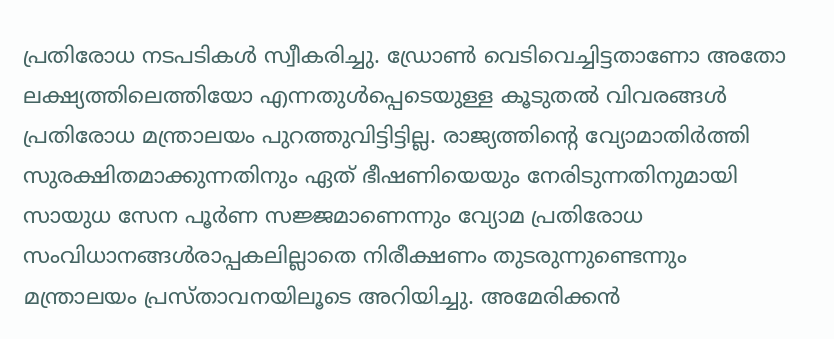പ്രതിരോധ നടപടികൾ സ്വീകരിച്ചു. ഡ്രോൺ വെടിവെച്ചിട്ടതാണോ അതോ ലക്ഷ്യത്തിലെത്തിയോ എന്നതുൾപ്പെടെയുള്ള കൂടുതൽ വിവരങ്ങൾ പ്രതിരോധ മന്ത്രാലയം പുറത്തുവിട്ടിട്ടില്ല. രാജ്യത്തിന്റെ വ്യോമാതിർത്തി സുരക്ഷിതമാക്കുന്നതിനും ഏത് ഭീഷണിയെയും നേരിടുന്നതിനുമായി സായുധ സേന പൂർണ സജ്ജമാണെന്നും വ്യോമ പ്രതിരോധ സംവിധാനങ്ങൾരാപ്പകലില്ലാതെ നിരീക്ഷണം തുടരുന്നുണ്ടെന്നും മന്ത്രാലയം പ്രസ്താവനയിലൂടെ അറിയിച്ചു. അമേരിക്കൻ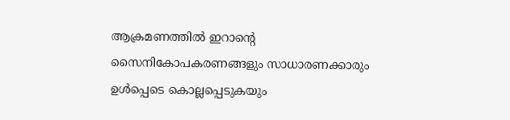ആക്രമണത്തിൽ ഇറാന്റെ സൈനികോപകരണങ്ങളും സാധാരണക്കാരും ഉൾപ്പെടെ കൊല്ലപ്പെടുകയും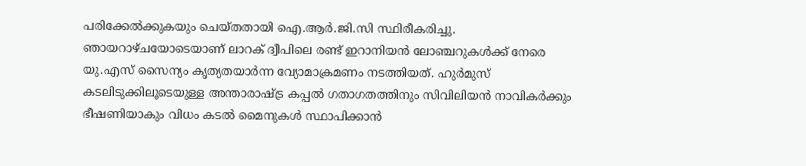പരിക്കേൽക്കുകയും ചെയ്തതായി ഐ.ആർ.ജി.സി സ്ഥിരീകരിച്ചു. ഞായറാഴ്ചയോടെയാണ് ലാറക് ദ്വീപിലെ രണ്ട് ഇറാനിയൻ ലോഞ്ചറുകൾക്ക് നേരെ യു.എസ് സൈന്യം കൃത്യതയാർന്ന വ്യോമാക്രമണം നടത്തിയത്. ഹുർമുസ് കടലിടുക്കിലൂടെയുള്ള അന്താരാഷ്ട്ര കപ്പൽ ഗതാഗതത്തിനും സിവിലിയൻ നാവികർക്കും ഭീഷണിയാകും വിധം കടൽ മൈനുകൾ സ്ഥാപിക്കാൻ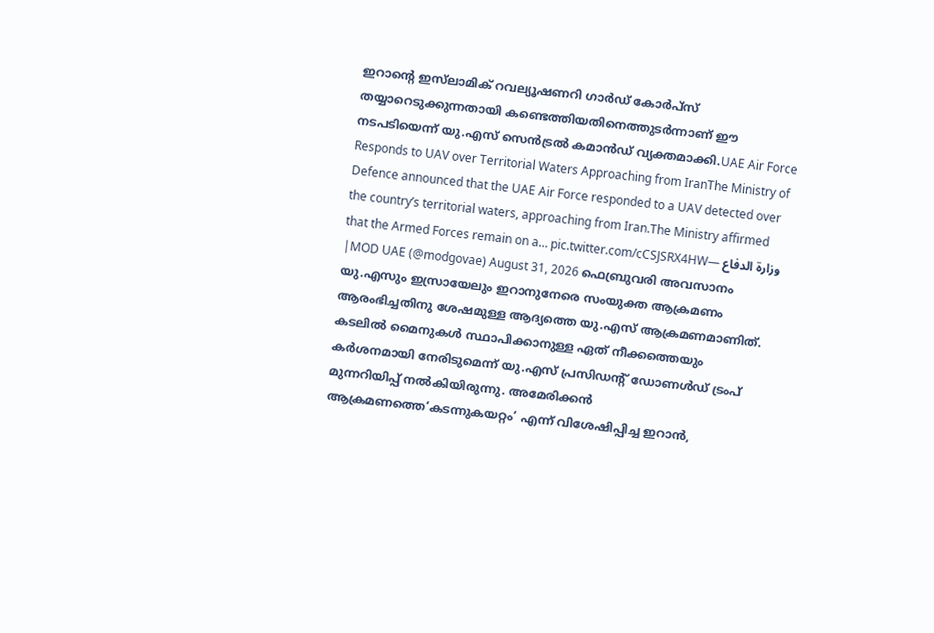ഇറാന്റെ ഇസ്‍ലാമിക് റവല്യൂഷണറി ഗാർഡ് കോർപ്സ് തയ്യാറെടുക്കുന്നതായി കണ്ടെത്തിയതിനെത്തുടർന്നാണ് ഈ നടപടിയെന്ന് യു.എസ് സെൻട്രൽ കമാൻഡ് വ്യക്തമാക്കി.UAE Air Force Responds to UAV over Territorial Waters Approaching from IranThe Ministry of Defence announced that the UAE Air Force responded to a UAV detected over the country’s territorial waters, approaching from Iran.The Ministry affirmed that the Armed Forces remain on a… pic.twitter.com/cCSJSRX4HW— وزارة الدفاع |MOD UAE (@modgovae) August 31, 2026 ഫെബ്രുവരി അവസാനം യു.എസും ഇസ്രായേലും ഇറാനുനേരെ സംയുക്ത ആക്രമണം ആരംഭിച്ചതിനു ശേഷമുള്ള ആദ്യത്തെ യു.എസ് ആക്രമണമാണിത്. കടലിൽ മൈനുകൾ സ്ഥാപിക്കാനുള്ള ഏത് നീക്കത്തെയും കർശനമായി നേരിടുമെന്ന് യു.എസ് പ്രസിഡന്റ് ഡോണൾഡ് ട്രംപ് മുന്നറിയിപ്പ് നൽകിയിരുന്നു. അമേരിക്കൻ ആക്രമണത്തെ‘കടന്നുകയറ്റം’ എന്ന് വിശേഷിപ്പിച്ച ഇറാൻ,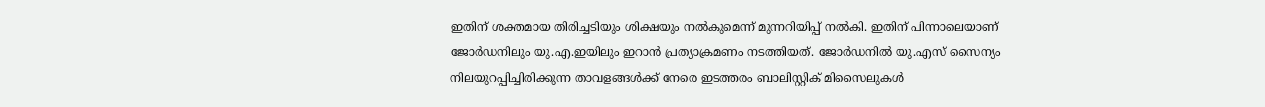ഇതിന് ശക്തമായ തിരിച്ചടിയും ശിക്ഷയും നൽകുമെന്ന് മുന്നറിയിപ്പ് നൽകി. ഇതിന് പിന്നാലെയാണ് ജോർഡനിലും യു.എ.ഇയിലും ഇറാൻ പ്രത്യാക്രമണം നടത്തിയത്. ജോർഡനിൽ യു.എസ് സൈന്യം നിലയുറപ്പിച്ചിരിക്കുന്ന താവളങ്ങൾക്ക് നേരെ ഇടത്തരം ബാലിസ്റ്റിക് മിസൈലുകൾ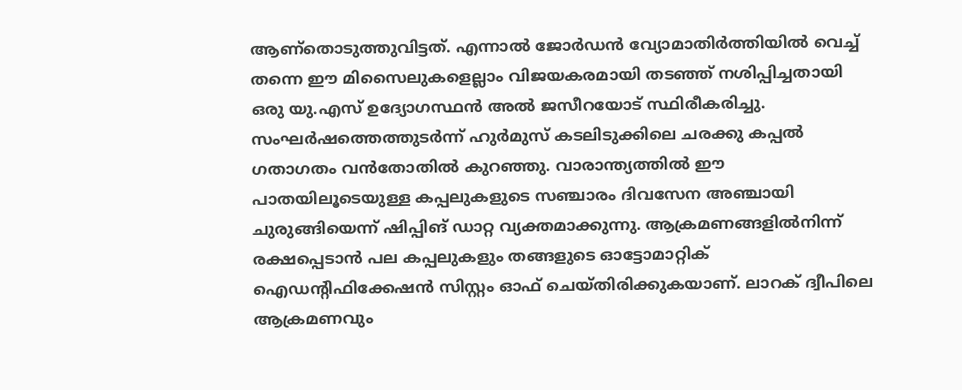ആണ്തൊടുത്തുവിട്ടത്. എന്നാൽ ജോർഡൻ വ്യോമാതിർത്തിയിൽ വെച്ച് തന്നെ ഈ മിസൈലുകളെല്ലാം വിജയകരമായി തടഞ്ഞ് നശിപ്പിച്ചതായി ഒരു യു.എസ് ഉദ്യോഗസ്ഥൻ അൽ ജസീറയോട് സ്ഥിരീകരിച്ചു. സംഘർഷത്തെത്തുടർന്ന് ഹുർമുസ് കടലിടുക്കിലെ ചരക്കു കപ്പൽ ഗതാഗതം വൻതോതിൽ കുറഞ്ഞു. വാരാന്ത്യത്തിൽ ഈ പാതയിലൂടെയുള്ള കപ്പലുകളുടെ സഞ്ചാരം ദിവസേന അഞ്ചായി ചുരുങ്ങിയെന്ന് ഷിപ്പിങ് ഡാറ്റ വ്യക്തമാക്കുന്നു. ആക്രമണങ്ങളിൽനിന്ന് രക്ഷപ്പെടാൻ പല കപ്പലുകളും തങ്ങളുടെ ഓട്ടോമാറ്റിക് ഐഡന്റിഫിക്കേഷൻ സിസ്റ്റം ഓഫ് ചെയ്തിരിക്കുകയാണ്. ലാറക് ദ്വീപിലെ ആക്രമണവും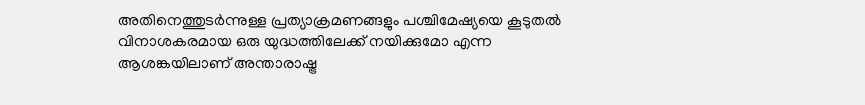അതിനെത്തുടർന്നുള്ള പ്രത്യാക്രമണങ്ങളും പശ്ചിമേഷ്യയെ കൂടുതൽ വിനാശകരമായ ഒരു യുദ്ധത്തിലേക്ക് നയിക്കുമോ എന്ന ആശങ്കയിലാണ് അന്താരാഷ്ട്ര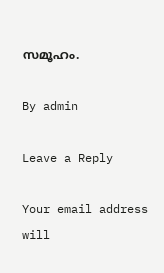സമൂഹം.

By admin

Leave a Reply

Your email address will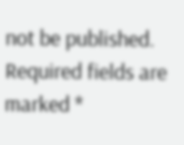not be published. Required fields are marked *